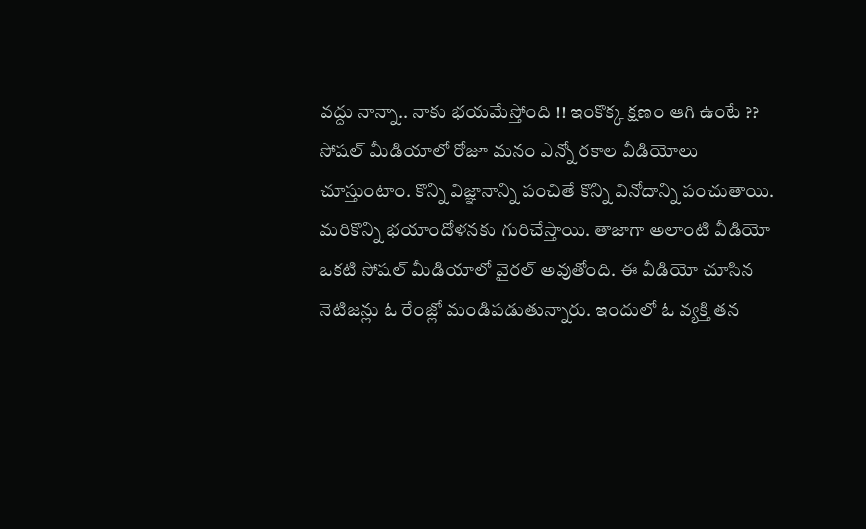వద్దు నాన్నా.. నాకు భయమేస్తోంది !! ఇంకొక్క క్షణం ఆగి ఉంటే ??
సోషల్ మీడియాలో రోజూ మనం ఎన్నో రకాల వీడియోలు చూస్తుంటాం. కొన్ని విజ్ఞానాన్ని పంచితే కొన్ని వినోదాన్ని పంచుతాయి. మరికొన్ని భయాందోళనకు గురిచేస్తాయి. తాజాగా అలాంటి వీడియో ఒకటి సోషల్ మీడియాలో వైరల్ అవుతోంది. ఈ వీడియో చూసిన నెటిజన్లు ఓ రేంజ్లో మండిపడుతున్నారు. ఇందులో ఓ వ్యక్తి తన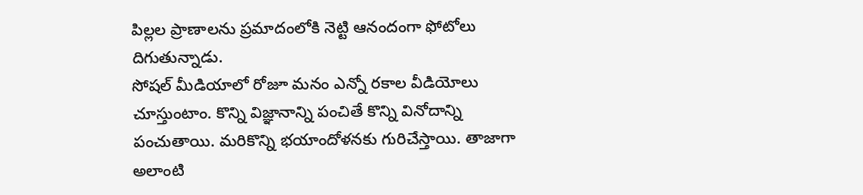పిల్లల ప్రాణాలను ప్రమాదంలోకి నెట్టి ఆనందంగా ఫోటోలు దిగుతున్నాడు.
సోషల్ మీడియాలో రోజూ మనం ఎన్నో రకాల వీడియోలు చూస్తుంటాం. కొన్ని విజ్ఞానాన్ని పంచితే కొన్ని వినోదాన్ని పంచుతాయి. మరికొన్ని భయాందోళనకు గురిచేస్తాయి. తాజాగా అలాంటి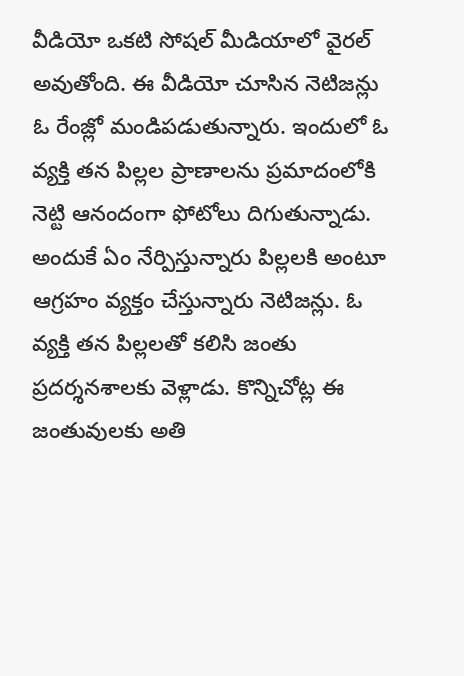వీడియో ఒకటి సోషల్ మీడియాలో వైరల్ అవుతోంది. ఈ వీడియో చూసిన నెటిజన్లు ఓ రేంజ్లో మండిపడుతున్నారు. ఇందులో ఓ వ్యక్తి తన పిల్లల ప్రాణాలను ప్రమాదంలోకి నెట్టి ఆనందంగా ఫోటోలు దిగుతున్నాడు. అందుకే ఏం నేర్పిస్తున్నారు పిల్లలకి అంటూ ఆగ్రహం వ్యక్తం చేస్తున్నారు నెటిజన్లు. ఓ వ్యక్తి తన పిల్లలతో కలిసి జంతు ప్రదర్శనశాలకు వెళ్లాడు. కొన్నిచోట్ల ఈ జంతువులకు అతి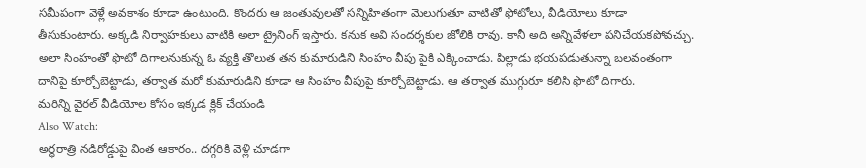సమీపంగా వెళ్లే అవకాశం కూడా ఉంటుంది. కొందరు ఆ జంతువులతో సన్నిహితంగా మెలుగుతూ వాటితో ఫోటోలు, వీడియోలు కూడా తీసుకుంటారు. అక్కడి నిర్వాహకులు వాటికి అలా ట్రైనింగ్ ఇస్తారు. కనుక అవి సందర్శకుల జోలికి రావు. కానీ అది అన్నివేళలా పనిచేయకపోవచ్చు. అలా సింహంతో ఫొటో దిగాలనుకున్న ఓ వ్యక్తి తొలుత తన కుమారుడిని సింహం వీపు పైకి ఎక్కించాడు. పిల్లాడు భయపడుతున్నా బలవంతంగా దానిపై కూర్చోబెట్టాడు, తర్వాత మరో కుమారుడిని కూడా ఆ సింహం వీపుపై కూర్చోబెట్టాడు. ఆ తర్వాత ముగ్గురూ కలిసి ఫొటో దిగారు.
మరిన్ని వైరల్ వీడియోల కోసం ఇక్కడ క్లిక్ చేయండి
Also Watch:
అర్ధరాత్రి నడిరోడ్డుపై వింత ఆకారం.. దగ్గరికి వెళ్లి చూడగా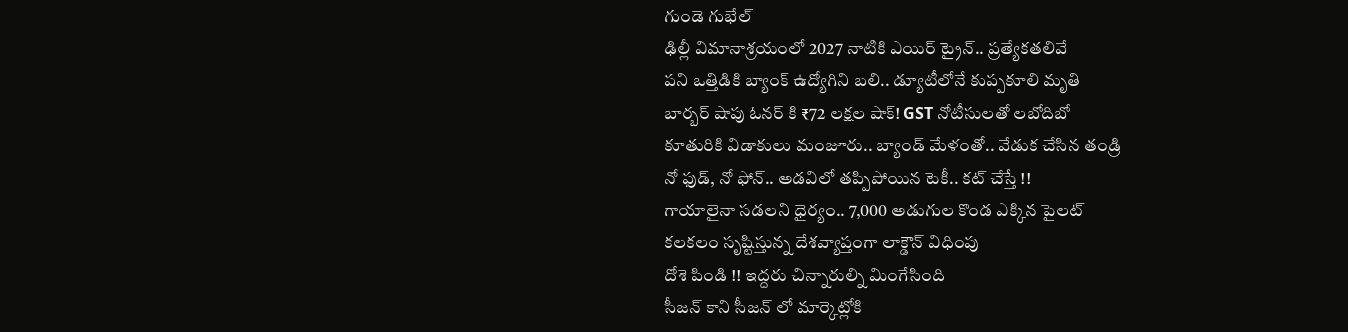గుండె గుభేల్
ఢిల్లీ విమానాశ్రయంలో 2027 నాటికి ఎయిర్ ట్రైన్.. ప్రత్యేకతలివే
పని ఒత్తిడికి బ్యాంక్ ఉద్యోగిని బలి.. డ్యూటీలోనే కుప్పకూలి మృతి
బార్బర్ షాపు ఓనర్ కి ₹72 లక్షల షాక్! GST నోటీసులతో లబోదిబో
కూతురికి విడాకులు మంజూరు.. బ్యాండ్ మేళంతో.. వేడుక చేసిన తండ్రి
నో ఫుడ్, నో ఫోన్.. అడవిలో తప్పిపోయిన టెకీ.. కట్ చేస్తే !!
గాయాలైనా సడలని ధైర్యం.. 7,000 అడుగుల కొండ ఎక్కిన పైలట్
కలకలం సృష్టిస్తున్న దేశవ్యాప్తంగా లాక్డౌన్ విధింపు
దోశె పిండి !! ఇద్దరు చిన్నారుల్ని మింగేసింది
సీజన్ కాని సీజన్ లో మార్కెట్లోకి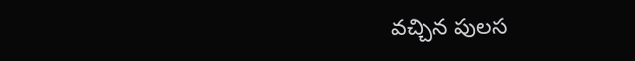వచ్చిన పులస